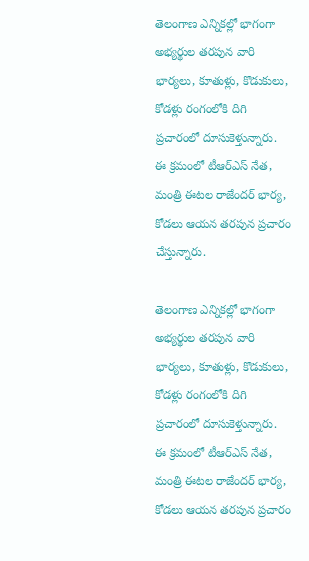తెలంగాణ ఎన్నికల్లో భాగంగా అభ్యర్థుల తరపున వారి భార్యలు, కూతుళ్లు, కొడుకులు, కోడళ్లు రంగంలోకి దిగి ప్రచారంలో దూసుకెళ్తున్నారు. ఈ క్రమంలో టీఆర్ఎస్ నేత, మంత్రి ఈటల రాజేందర్ భార్య, కోడలు ఆయన తరపున ప్రచారం చేస్తున్నారు.

తెలంగాణ ఎన్నికల్లో భాగంగా అభ్యర్థుల తరపున వారి భార్యలు, కూతుళ్లు, కొడుకులు, కోడళ్లు రంగంలోకి దిగి ప్రచారంలో దూసుకెళ్తున్నారు. ఈ క్రమంలో టీఆర్ఎస్ నేత, మంత్రి ఈటల రాజేందర్ భార్య, కోడలు ఆయన తరపున ప్రచారం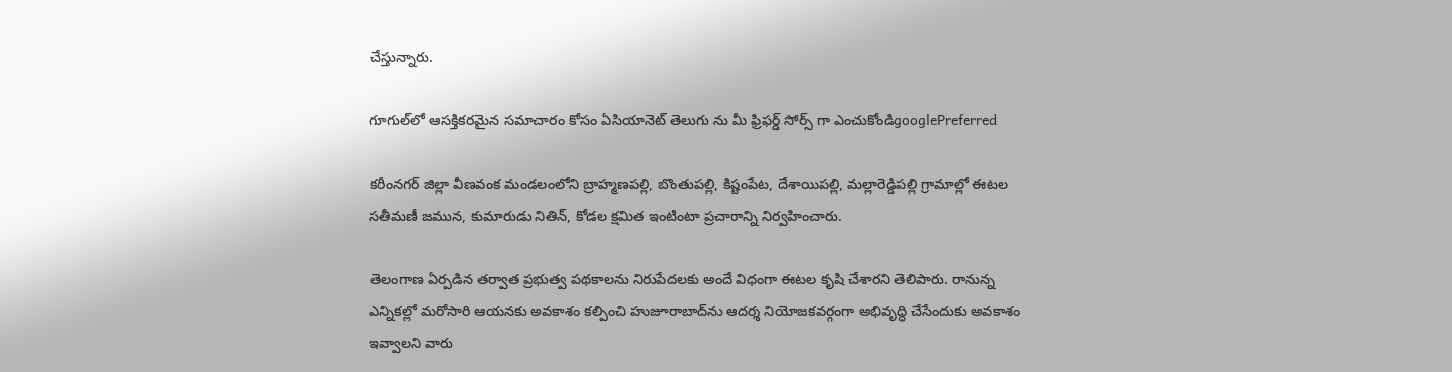చేస్తున్నారు.

గూగుల్‌లో ఆసక్తికరమైన సమాచారం కోసం ఏసియానెట్ తెలుగు ను మీ ఫ్రిఫర్డ్ సోర్స్ గా ఎంచుకోండిgooglePreferred

కరీంనగర్ జిల్లా వీణవంక మండలంలోని బ్రాహ్మణపల్లి, బొంతుపల్లి, కిష్టంపేట, దేశాయిపల్లి, మల్లారెడ్డిపల్లి గ్రామాల్లో ఈటల సతీమణీ జమున, కుమారుడు నితిన్, కోడల క్షమిత ఇంటింటా ప్రచారాన్ని నిర్వహించారు.

తెలంగాణ ఏర్పడిన తర్వాత ప్రభుత్వ పథకాలను నిరుపేదలకు అందే విధంగా ఈటల కృషి చేశారని తెలిపారు. రానున్న ఎన్నికల్లో మరోసారి ఆయనకు అవకాశం కల్పించి హుజూరాబాద్‌ను ఆదర్శ నియోజకవర్గంగా అభివృద్ధి చేసేందుకు అవకాశం ఇవ్వాలని వారు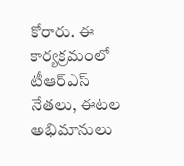కోరారు. ఈ కార్యక్రమంలో టీఆర్ఎస్ నేతలు, ఈటల అభిమానులు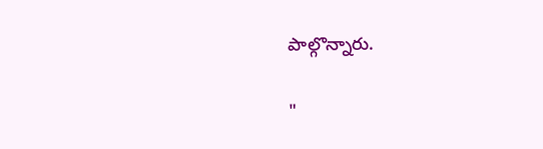పాల్గొన్నారు.

"